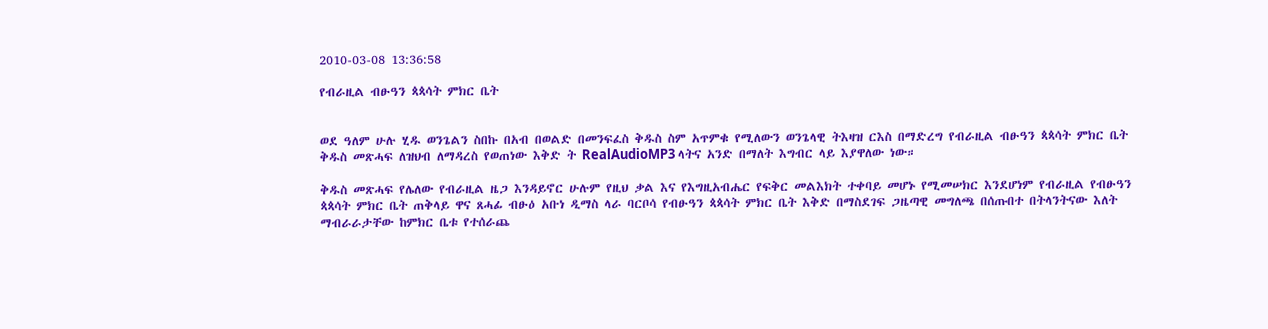2010-03-08 13:36:58

የብራዚል ብፁዓን ጳጳሳት ምክር ቤት


ወደ ዓለም ሁሉ ሂዱ ወንጌልን ስበኩ በአብ በወልድ በመንፍፈስ ቅዱስ ስም አጥምቁ የሚለውን ወንጌላዊ ትእዛዝ ርእስ በማድረግ የብራዚል ብፁዓን ጳጳሳት ምክር ቤት ቅዱስ መጽሓፍ ለዝህብ ለማዳረስ የወጠነው እቅድ ት RealAudioMP3 ላትና አንድ በማለት እግብር ላይ እያዋለው ነው።

ቅዱስ መጽሓፍ የሌለው የብራዚል ዜጋ እንዳይኖር ሁሉም የዚህ ቃል እና የእግዚአብሔር የፍቅር መልእክት ተቀባይ መሆኑ የሚመሠክር እንደሆነም የብራዚል የብፁዓን ጳጳሳት ምክር ቤት ጠቅላይ ዋና ጸሓፊ ብፁዕ አቡነ ዲማስ ላራ ባርቦሳ የብፁዓን ጳጳሳት ምክር ቤት እቅድ በማስደገፍ ጋዜጣዊ መግለጫ በሰጡበተ በትላንትናው እለት ማብራራታቸው ከምክር ቤቱ የተሰራጨ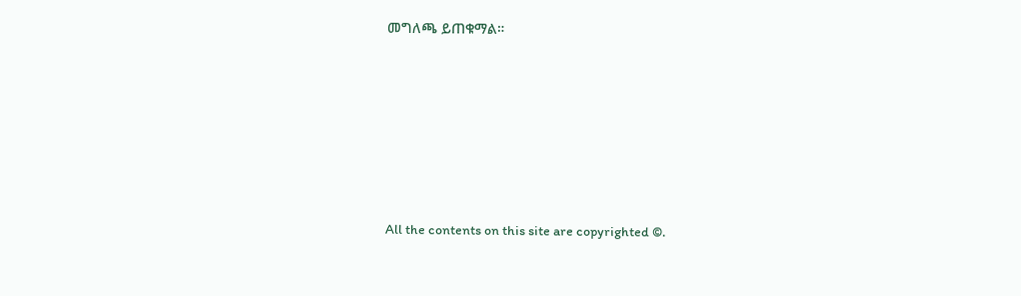መግለጫ ይጠቁማል።








All the contents on this site are copyrighted ©.